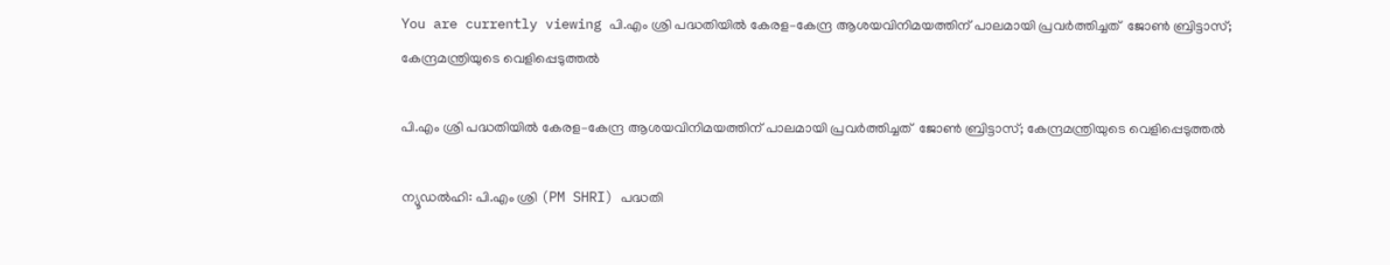You are currently viewing പി.എം ശ്രി പദ്ധതിയിൽ കേരള–കേന്ദ്ര ആശയവിനിമയത്തിന് പാലമായി പ്രവർത്തിച്ചത്  ജോൺ ബ്രിട്ടാസ്; കേന്ദ്രമന്ത്രിയുടെ വെളിപ്പെടുത്തൽ

പി.എം ശ്രി പദ്ധതിയിൽ കേരള–കേന്ദ്ര ആശയവിനിമയത്തിന് പാലമായി പ്രവർത്തിച്ചത്  ജോൺ ബ്രിട്ടാസ്; കേന്ദ്രമന്ത്രിയുടെ വെളിപ്പെടുത്തൽ

ന്യൂഡൽഹി: പി.എം ശ്രി (PM SHRI) പദ്ധതി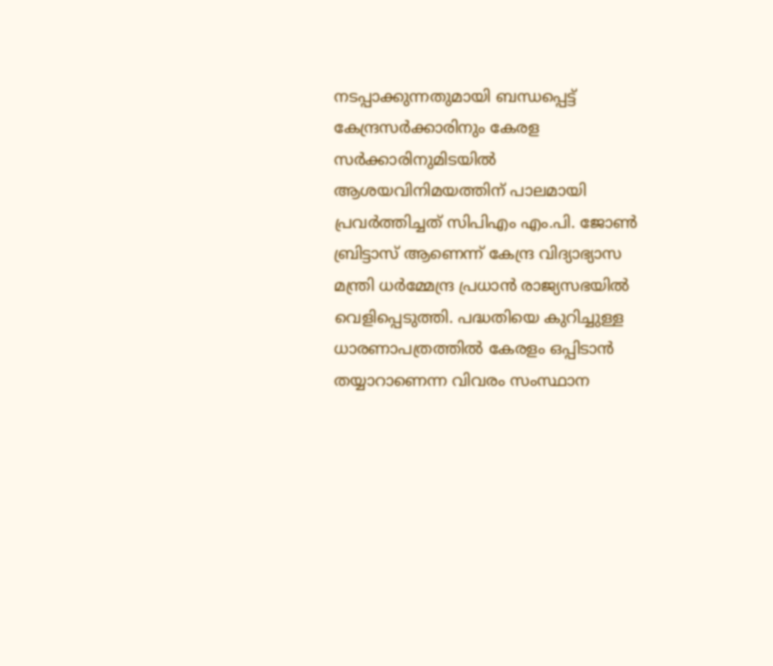നടപ്പാക്കുന്നതുമായി ബന്ധപ്പെട്ട് കേന്ദ്രസർക്കാരിനും കേരള സർക്കാരിനുമിടയിൽ ആശയവിനിമയത്തിന് പാലമായി പ്രവർത്തിച്ചത് സിപിഎം എം.പി. ജോൺ ബ്രിട്ടാസ് ആണെന്ന് കേന്ദ്ര വിദ്യാഭ്യാസ മന്ത്രി ധർമ്മേന്ദ്ര പ്രധാൻ രാജ്യസഭയിൽ വെളിപ്പെടുത്തി. പദ്ധതിയെ കുറിച്ചുള്ള ധാരണാപത്രത്തിൽ കേരളം ഒപ്പിടാൻ തയ്യാറാണെന്ന വിവരം സംസ്ഥാന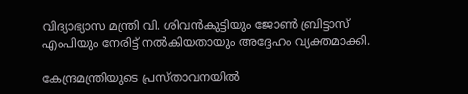വിദ്യാഭ്യാസ മന്ത്രി വി. ശിവൻകുട്ടിയും ജോൺ ബ്രിട്ടാസ് എംപിയും നേരിട്ട് നൽകിയതായും അദ്ദേഹം വ്യക്തമാക്കി.

കേന്ദ്രമന്ത്രിയുടെ പ്രസ്താവനയിൽ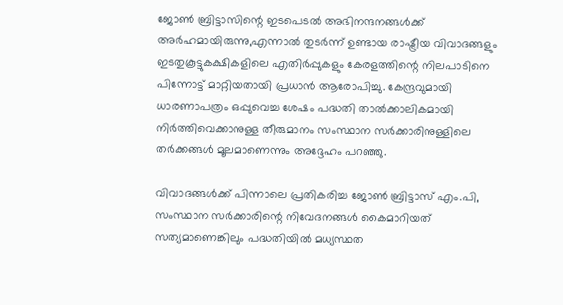ജോൺ ബ്രിട്ടാസിന്റെ ഇടപെടൽ അഭിനന്ദനങ്ങൾക്ക് അർഹമായിരുന്നു,എന്നാൽ തുടർന്ന് ഉണ്ടായ രാഷ്ട്രീയ വിവാദങ്ങളും ഇടതുകൂട്ടുകക്ഷികളിലെ എതിർപ്പുകളും കേരളത്തിന്റെ നിലപാടിനെ പിന്നോട്ട് മാറ്റിയതായി പ്രധാൻ ആരോപിച്ചു. കേന്ദ്രവുമായി ധാരണാപത്രം ഒപ്പുവെച്ച ശേഷം പദ്ധതി താൽക്കാലികമായി നിർത്തിവെക്കാനുള്ള തീരുമാനം സംസ്ഥാന സർക്കാരിനുള്ളിലെ തർക്കങ്ങൾ മൂലമാണെന്നും അദ്ദേഹം പറഞ്ഞു.

വിവാദങ്ങൾക്ക് പിന്നാലെ പ്രതികരിച്ച ജോൺ ബ്രിട്ടാസ് എം.പി, സംസ്ഥാന സർക്കാരിന്റെ നിവേദനങ്ങൾ കൈമാറിയത് സത്യമാണെങ്കിലും പദ്ധതിയിൽ മധ്യസ്ഥത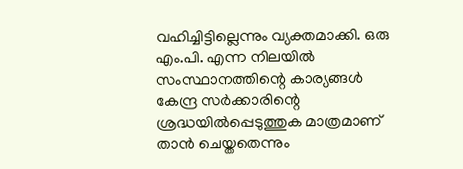വഹിച്ചിട്ടില്ലെന്നും വ്യക്തമാക്കി. ഒരു എം.പി. എന്ന നിലയിൽ സംസ്ഥാനത്തിന്റെ കാര്യങ്ങൾ കേന്ദ്ര സര്‍ക്കാരിന്റെ ശ്രദ്ധയില്‍പ്പെടുത്തുക മാത്രമാണ് താന്‍ ചെയ്തതെന്നും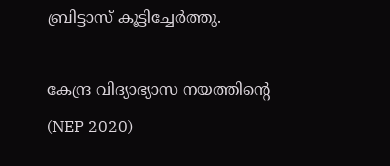ബ്രിട്ടാസ് കൂട്ടിച്ചേർത്തു.

കേന്ദ്ര വിദ്യാഭ്യാസ നയത്തിന്റെ (NEP 2020)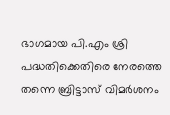ഭാഗമായ പി.എം ശ്രി പദ്ധതിക്കെതിരെ നേരത്തെ തന്നെ ബ്രിട്ടാസ് വിമർശനം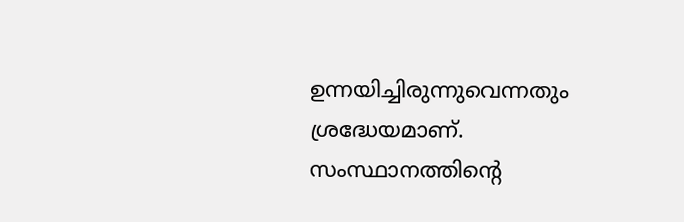ഉന്നയിച്ചിരുന്നുവെന്നതും ശ്രദ്ധേയമാണ്. സംസ്ഥാനത്തിന്റെ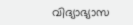വിദ്യാഭ്യാസ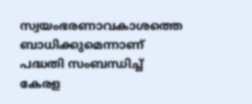സ്വയംഭരണാവകാശത്തെ ബാധിക്കുമെന്നാണ് പദ്ധതി സംബന്ധിച്ച് കേരള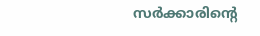സർക്കാരിന്റെ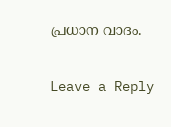പ്രധാന വാദം.

Leave a Reply